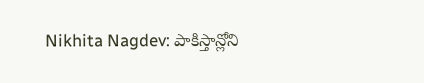Nikhita Nagdev: పాకిస్తాన్లోని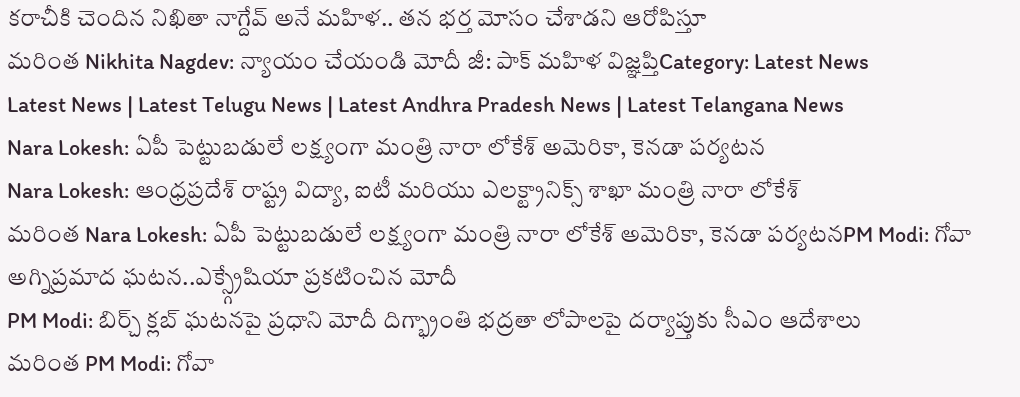కరాచీకి చెందిన నిఖితా నాగ్దేవ్ అనే మహిళ.. తన భర్త మోసం చేశాడని ఆరోపిస్తూ
మరింత Nikhita Nagdev: న్యాయం చేయండి మోదీ జీ: పాక్ మహిళ విజ్ఞప్తిCategory: Latest News
Latest News | Latest Telugu News | Latest Andhra Pradesh News | Latest Telangana News
Nara Lokesh: ఏపీ పెట్టుబడులే లక్ష్యంగా మంత్రి నారా లోకేశ్ అమెరికా, కెనడా పర్యటన
Nara Lokesh: ఆంధ్రప్రదేశ్ రాష్ట్ర విద్యా, ఐటీ మరియు ఎలక్ట్రానిక్స్ శాఖా మంత్రి నారా లోకేశ్
మరింత Nara Lokesh: ఏపీ పెట్టుబడులే లక్ష్యంగా మంత్రి నారా లోకేశ్ అమెరికా, కెనడా పర్యటనPM Modi: గోవా అగ్నిప్రమాద ఘటన..ఎక్స్గ్రేషియా ప్రకటించిన మోదీ
PM Modi: బిర్చ్ క్లబ్ ఘటనపై ప్రధాని మోదీ దిగ్భ్రాంతి భద్రతా లోపాలపై దర్యాప్తుకు సీఎం ఆదేశాలు
మరింత PM Modi: గోవా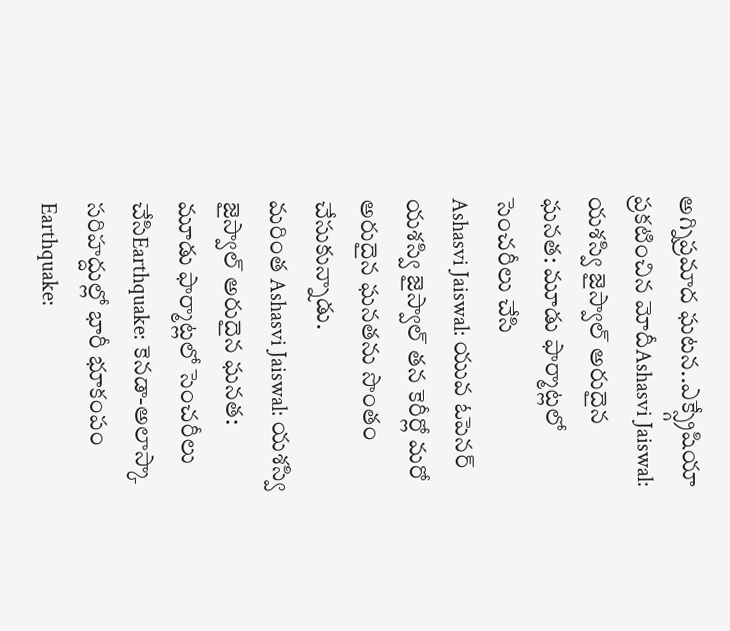అగ్నిప్రమాద ఘటన..ఎక్స్గ్రేషియా ప్రకటించిన మోదీAshasvi Jaiswal: యశస్వి జైస్వాల్ అరుదైన ఘనత: మూడు ఫార్మాట్లలో సెంచరీలు చేసి
Ashasvi Jaiswal: యువ ఓపెనర్ యశస్వి జైస్వాల్ తన కెరీర్లో మరో అరుదైన ఘనతను సొంతం చేసుకున్నాడు.
మరింత Ashasvi Jaiswal: యశస్వి జైస్వాల్ అరుదైన ఘనత: మూడు ఫార్మాట్లలో సెంచరీలు చేసిEarthquake: కెనడా-అలాస్కా సరిహద్దుల్లో భారీ భూకంపం
Earthquake: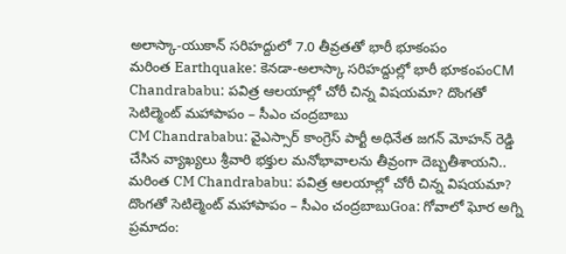అలాస్కా-యుకాన్ సరిహద్దులో 7.0 తీవ్రతతో భారీ భూకంపం
మరింత Earthquake: కెనడా-అలాస్కా సరిహద్దుల్లో భారీ భూకంపంCM Chandrababu: పవిత్ర ఆలయాల్లో చోరీ చిన్న విషయమా? దొంగతో సెటిల్మెంట్ మహాపాపం – సీఎం చంద్రబాబు
CM Chandrababu: వైఎస్సార్ కాంగ్రెస్ పార్టీ అధినేత జగన్ మోహన్ రెడ్డి చేసిన వ్యాఖ్యలు శ్రీవారి భక్తుల మనోభావాలను తీవ్రంగా దెబ్బతీశాయని..
మరింత CM Chandrababu: పవిత్ర ఆలయాల్లో చోరీ చిన్న విషయమా? దొంగతో సెటిల్మెంట్ మహాపాపం – సీఎం చంద్రబాబుGoa: గోవాలో ఘోర అగ్ని ప్రమాదం: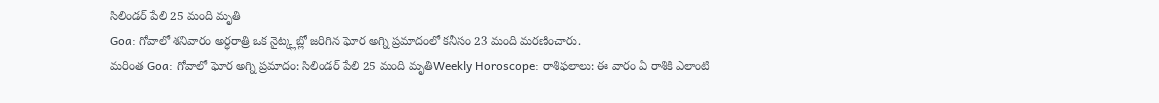సిలిండర్ పేలి 25 మంది మృతి
Goa: గోవాలో శనివారం అర్ధరాత్రి ఒక నైట్క్లబ్లో జరిగిన ఘోర అగ్ని ప్రమాదంలో కనీసం 23 మంది మరణించారు.
మరింత Goa: గోవాలో ఘోర అగ్ని ప్రమాదం: సిలిండర్ పేలి 25 మంది మృతిWeekly Horoscope: రాశిఫలాలు: ఈ వారం ఏ రాశికి ఎలాంటి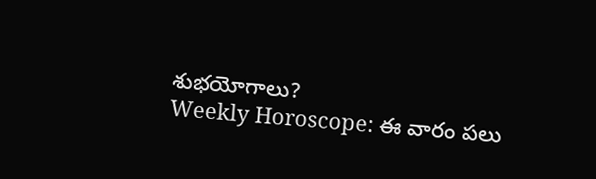శుభయోగాలు?
Weekly Horoscope: ఈ వారం పలు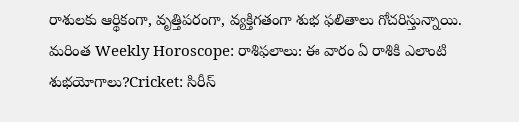రాశులకు ఆర్థికంగా, వృత్తిపరంగా, వ్యక్తిగతంగా శుభ ఫలితాలు గోచరిస్తున్నాయి.
మరింత Weekly Horoscope: రాశిఫలాలు: ఈ వారం ఏ రాశికి ఎలాంటి శుభయోగాలు?Cricket: సిరీస్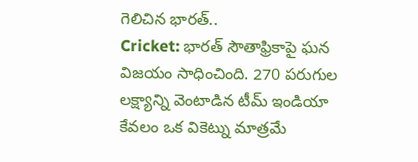గెలిచిన భారత్..
Cricket: భారత్ సౌతాఫ్రికాపై ఘన విజయం సాధించింది. 270 పరుగుల లక్ష్యాన్ని వెంటాడిన టీమ్ ఇండియా కేవలం ఒక వికెట్ను మాత్రమే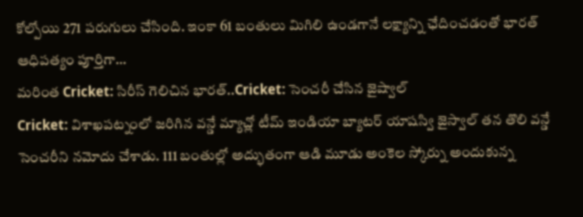కోల్పోయి 271 పరుగులు చేసింది. ఇంకా 61 బంతులు మిగిలి ఉండగానే లక్ష్యాన్ని ఛేదించడంతో భారత్ ఆధిపత్యం పూర్తిగా…
మరింత Cricket: సిరీస్ గెలిచిన భారత్..Cricket: సెంచరీ చేసిన జైష్వాల్
Cricket: విశాఖపట్నంలో జరిగిన వన్డే మ్యాచ్లో టీమ్ ఇండియా బ్యాటర్ యాషస్వి జైస్వాల్ తన తొలి వన్డే సెంచరీని నమోదు చేశాడు. 111 బంతుల్లో అద్భుతంగా ఆడి మూడు అంకెల స్కోర్ను అందుకున్న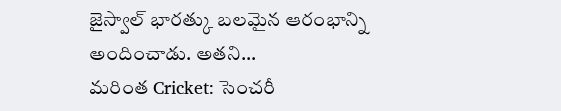జైస్వాల్ భారత్కు బలమైన ఆరంభాన్ని అందించాడు. అతని…
మరింత Cricket: సెంచరీ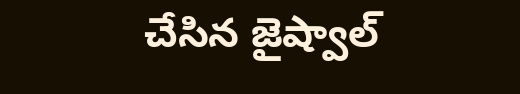చేసిన జైష్వాల్